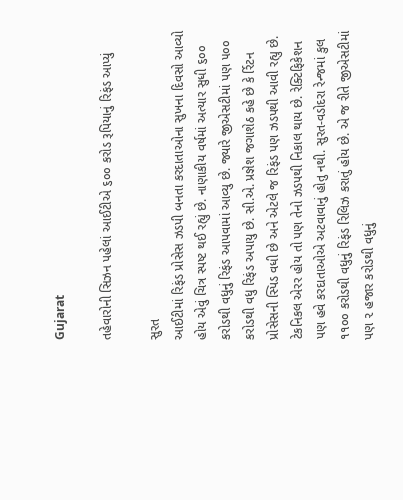Gujarat

તહેવારોની સિઝન પહેલાં આઈટીએ ૬૦૦ કરોડ રૂપિયાનું રિફંડ આપ્યું

સુરત
આઈટીમાં રિફંડ પ્રોસેસ ઝડપી બનતા કરદાતાઓના સુખના દિવસો આવ્યો હોય એવું ચિત્ર સ્પષ્ટ થઈ રહ્યું છે. નાણાકીય વર્ષમાં અત્યાર સુધી ૬૦૦ કરોડથી વધુનું રિફંડ આપવામાં આવ્યુ છે. જ્યારે જીએસટીમાં પણ ૫૦૦ કરોડથી વધુ રિફંડ અપાયુ છે. સી.એ. પ્રજ્ઞેશ જગાશેઠ કહે છે કે ર્રિટન પ્રોસેસની સ્પિડ વધી છે અને એટલે જ રિફંડ પણ ઝડપથી આવી રહ્યુ છે. ટેકનિકલ એરર હોય તો પણ તેનો ઝડપથી નિકાલ થાય છે. રેક્ટિફિકેશન પણ હવે કરદાતાઓએ અટવાવાનું હોતુ નથી. સુરત-વડોદરા રેન્જમાં કુલ ૧૧૦૦ કરોડથી વધુનું રિફંડ રિલિઝ કરાતું હોય છે. એ જ રીતે જીએસટીમાં પણ ૨ હજાર કરોડથી વધુનું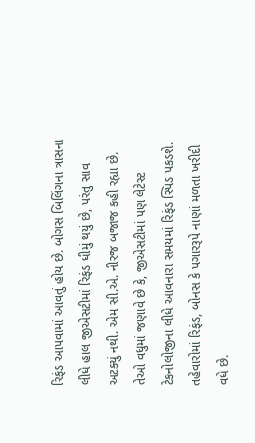રિફંડ આપવામાં આવતું હોય છે. બોગસ બિલિંગના ત્રાસના લીધે હાલ જીએસટીમાં રિફંડ ધીમું થયું છે, પરંતુ સાવ અટક્યું નથી. એમ સી.એ. નીરજ બજાજ કહી રહ્યા છે. તેઓ વધુમાં જણાવે છે કે, જીએસટીમાં પણ લેટેસ્ટ ટેકનોલોજીના લીધે આવનારા સમયમાં રિફંડ સ્પિડ પકડશે. તહેવારોમાં રિફંડ, બોનસ કે પગારરૂપે નાણાં મળતા ખરીદી વધે છે.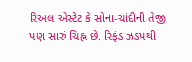રિઅલ એસ્ટેટ કે સોના-ચાંદીની તેજી પણ સારું ચિહ્ન છે. રિફંડ ઝડપથી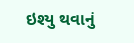ઇશ્યુ થવાનું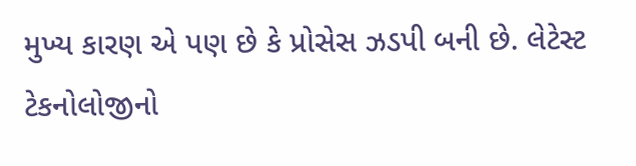મુખ્ય કારણ એ પણ છે કે પ્રોસેસ ઝડપી બની છે. લેટેસ્ટ ટેકનોલોજીનો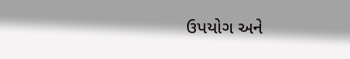ઉપયોગ અને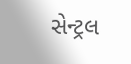સેન્ટ્રલ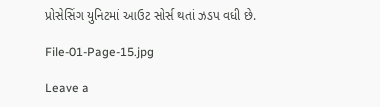પ્રોસેસિંગ યુનિટમાં આઉટ સોર્સ થતાં ઝડપ વધી છે.

File-01-Page-15.jpg

Leave a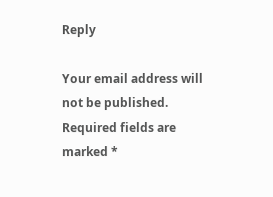Reply

Your email address will not be published. Required fields are marked *